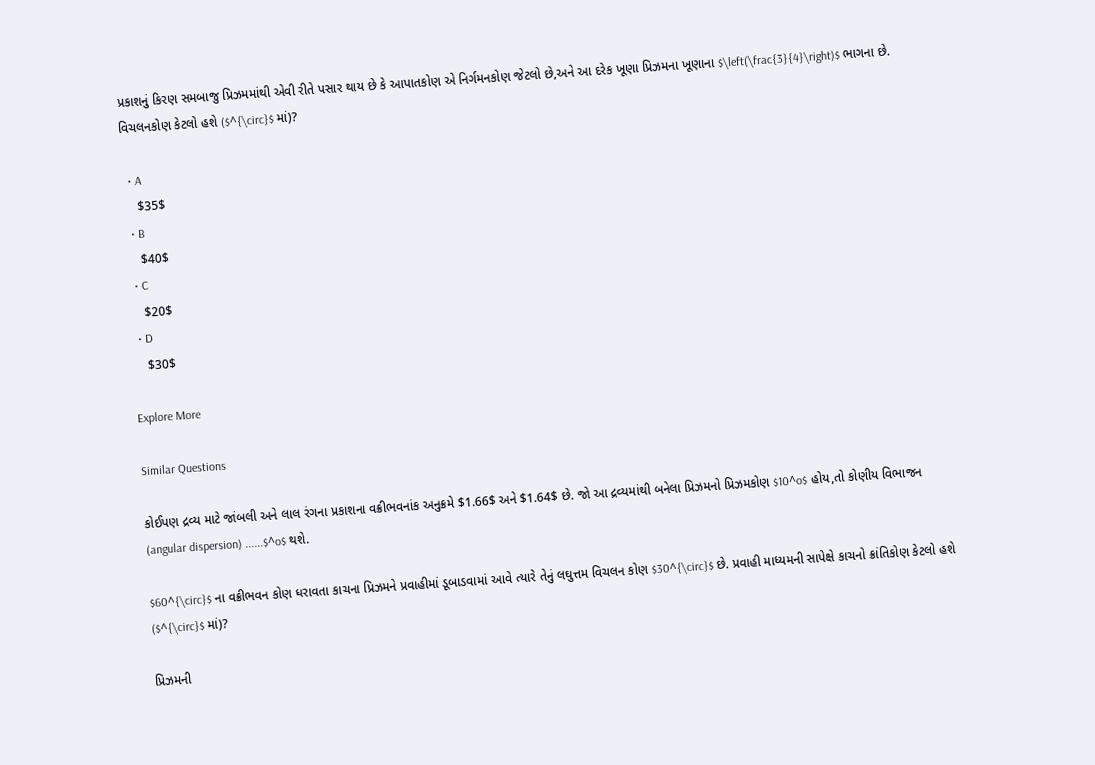પ્રકાશનું કિરણ સમબાજુ પ્રિઝમમાંથી એવી રીતે પસાર થાય છે કે આપાતકોણ એ નિર્ગમનકોણ જેટલો છે,અને આ દરેક ખૂણા પ્રિઝમના ખૂણાના $\left(\frac{3}{4}\right)$ ભાગના છે. વિચલનકોણ કેટલો હશે ($^{\circ}$ માં)?

  • A
    $35$
  • B
    $40$
  • C
    $20$
  • D
    $30$

Explore More

Similar Questions

કોઈપણ દ્રવ્ય માટે જાંબલી અને લાલ રંગના પ્રકાશના વક્રીભવનાંક અનુક્રમે $1.66$ અને $1.64$ છે. જો આ દ્રવ્યમાંથી બનેલા પ્રિઝમનો પ્રિઝમકોણ $10^o$ હોય,તો કોણીય વિભાજન (angular dispersion) ......$^o$ થશે.

$60^{\circ}$ ના વક્રીભવન કોણ ધરાવતા કાચના પ્રિઝમને પ્રવાહીમાં ડૂબાડવામાં આવે ત્યારે તેનું લઘુત્તમ વિચલન કોણ $30^{\circ}$ છે. પ્રવાહી માધ્યમની સાપેક્ષે કાચનો ક્રાંતિકોણ કેટલો હશે ($^{\circ}$ માં)?

પ્રિઝમની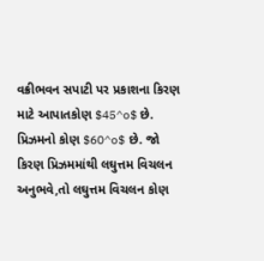વક્રીભવન સપાટી પર પ્રકાશના કિરણ માટે આપાતકોણ $45^o$ છે. પ્રિઝમનો કોણ $60^o$ છે. જો કિરણ પ્રિઝમમાંથી લઘુત્તમ વિચલન અનુભવે,તો લઘુત્તમ વિચલન કોણ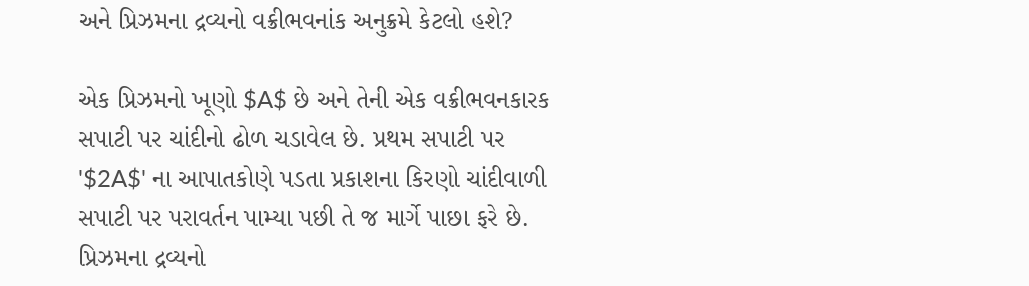અને પ્રિઝમના દ્રવ્યનો વક્રીભવનાંક અનુક્રમે કેટલો હશે?

એક પ્રિઝમનો ખૂણો $A$ છે અને તેની એક વક્રીભવનકારક સપાટી પર ચાંદીનો ઢોળ ચડાવેલ છે. પ્રથમ સપાટી પર '$2A$' ના આપાતકોણે પડતા પ્રકાશના કિરણો ચાંદીવાળી સપાટી પર પરાવર્તન પામ્યા પછી તે જ માર્ગે પાછા ફરે છે. પ્રિઝમના દ્રવ્યનો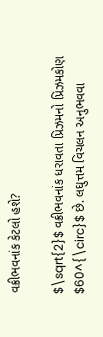વક્રીભવનાંક કેટલો હશે?

$\sqrt{2}$ વક્રીભવનાંક ધરાવતા પ્રિઝમનો પ્રિઝમકોણ $60^{\circ}$ છે. લઘુત્તમ વિચલન અનુભવવા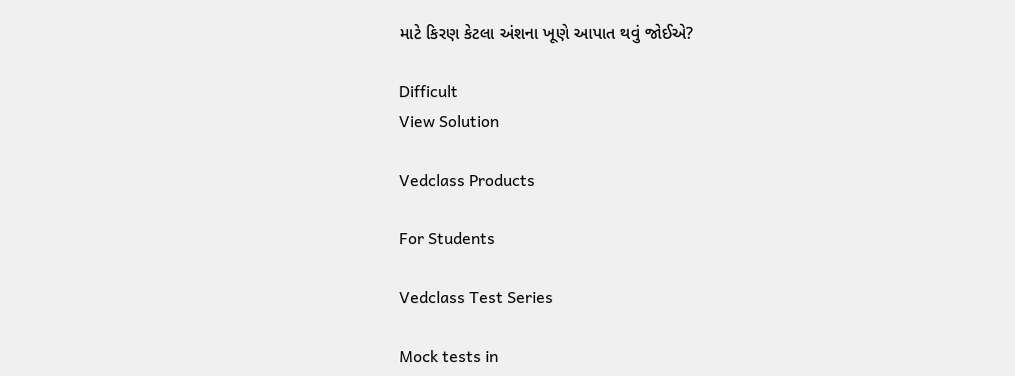માટે કિરણ કેટલા અંશના ખૂણે આપાત થવું જોઈએ?

Difficult
View Solution

Vedclass Products

For Students

Vedclass Test Series

Mock tests in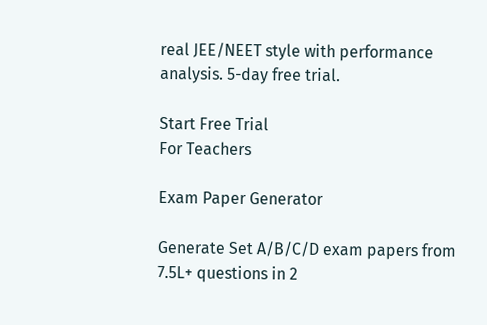real JEE/NEET style with performance analysis. 5-day free trial.

Start Free Trial
For Teachers

Exam Paper Generator

Generate Set A/B/C/D exam papers from 7.5L+ questions in 2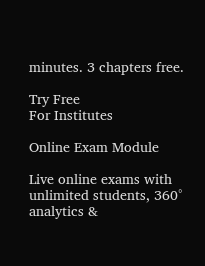minutes. 3 chapters free.

Try Free
For Institutes

Online Exam Module

Live online exams with unlimited students, 360° analytics &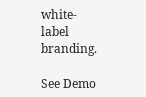white-label branding.

See Demo